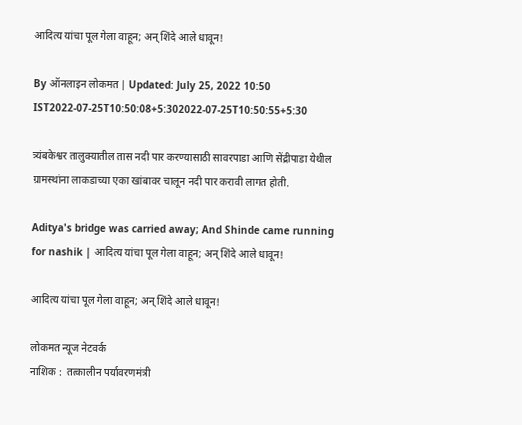आदित्य यांचा पूल गेला वाहून; अन् शिंदे आले धावून!

By ऑनलाइन लोकमत | Updated: July 25, 2022 10:50 IST2022-07-25T10:50:08+5:302022-07-25T10:50:55+5:30

त्र्यंबकेश्वर तालुक्यातील तास नदी पार करण्यासाठी सावरपाडा आणि सेंद्रीपाडा येथील ग्रामस्थांना लाकडाच्या एका खांबावर चालून नदी पार करावी लागत होती.

Aditya's bridge was carried away; And Shinde came running for nashik | आदित्य यांचा पूल गेला वाहून; अन् शिंदे आले धावून!

आदित्य यांचा पूल गेला वाहून; अन् शिंदे आले धावून!

लोकमत न्यूज नेटवर्क
नाशिक :  तत्कालीन पर्यावरणमंत्री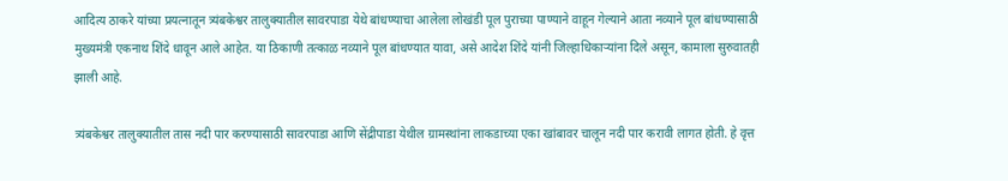आदित्य ठाकरे यांच्या प्रयत्नातून त्र्यंबकेश्वर तालुक्यातील सावरपाडा येथे बांधण्याचा आलेला लोखंडी पूल पुराच्या पाण्याने वाहून गेल्याने आता नव्याने पूल बांधण्यासाठी मुख्यमंत्री एकनाथ शिंदे धावून आले आहेत. या ठिकाणी तत्काळ नव्याने पूल बांधण्यात यावा, असे आदेश शिंदे यांनी जिल्हाधिकाऱ्यांना दिले असून, कामाला सुरुवातही झाली आहे.

त्र्यंबकेश्वर तालुक्यातील तास नदी पार करण्यासाठी सावरपाडा आणि सेंद्रीपाडा येथील ग्रामस्थांना लाकडाच्या एका खांबावर चालून नदी पार करावी लागत होती. हे वृत्त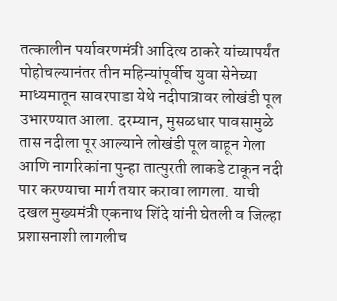तत्कालीन पर्यावरणमंत्री आदित्य ठाकरे यांच्यापर्यंत पोहोचल्यानंतर तीन महिन्यांपूर्वीच युवा सेनेच्या माध्यमातून सावरपाडा येथे नदीपात्रावर लोखंडी पूल उभारण्यात आला. दरम्यान, मुसळधार पावसामुळे तास नदीला पूर आल्याने लोखंडी पूल वाहून गेला आणि नागरिकांना पुन्हा तात्पुरती लाकडे टाकून नदी पार करण्याचा मार्ग तयार करावा लागला. याची दखल मुख्यमंत्री एकनाथ शिंदे यांनी घेतली व जिल्हा प्रशासनाशी लागलीच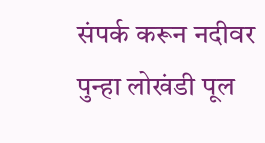संपर्क करून नदीवर पुन्हा लोखंडी पूल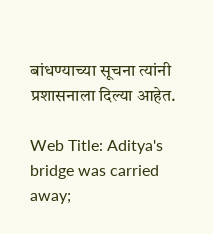बांधण्याच्या सूचना त्यांनी प्रशासनाला दिल्या आहेत.

Web Title: Aditya's bridge was carried away;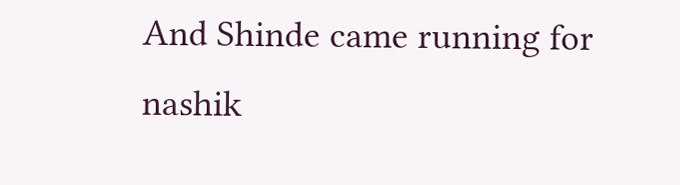And Shinde came running for nashik